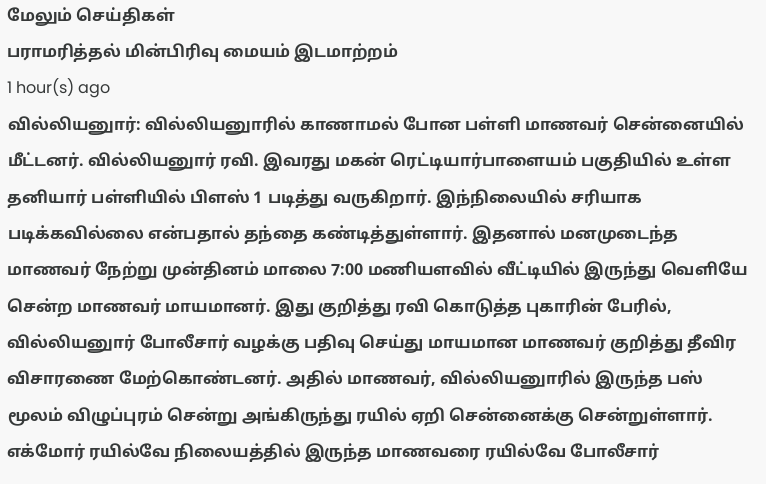மேலும் செய்திகள்
பராமரித்தல் மின்பிரிவு மையம் இடமாற்றம்
1 hour(s) ago
வில்லியனுார்: வில்லியனுாரில் காணாமல் போன பள்ளி மாணவர் சென்னையில் மீட்டனர். வில்லியனுார் ரவி. இவரது மகன் ரெட்டியார்பாளையம் பகுதியில் உள்ள தனியார் பள்ளியில் பிளஸ் 1 படித்து வருகிறார். இந்நிலையில் சரியாக படிக்கவில்லை என்பதால் தந்தை கண்டித்துள்ளார். இதனால் மனமுடைந்த மாணவர் நேற்று முன்தினம் மாலை 7:00 மணியளவில் வீட்டியில் இருந்து வெளியே சென்ற மாணவர் மாயமானர். இது குறித்து ரவி கொடுத்த புகாரின் பேரில், வில்லியனுார் போலீசார் வழக்கு பதிவு செய்து மாயமான மாணவர் குறித்து தீவிர விசாரணை மேற்கொண்டனர். அதில் மாணவர், வில்லியனுாரில் இருந்த பஸ் மூலம் விழுப்புரம் சென்று அங்கிருந்து ரயில் ஏறி சென்னைக்கு சென்றுள்ளார். எக்மோர் ரயில்வே நிலையத்தில் இருந்த மாணவரை ரயில்வே போலீசார்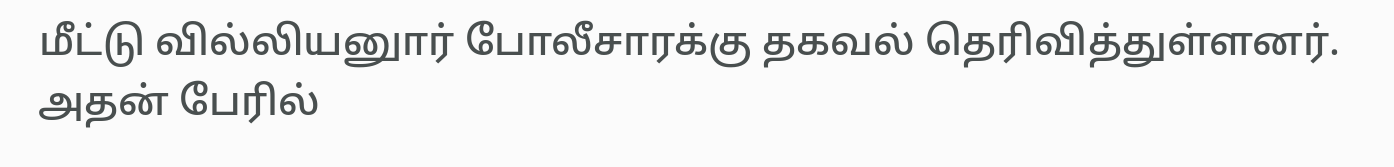மீட்டு வில்லியனுார் போலீசாரக்கு தகவல் தெரிவித்துள்ளனர். அதன் பேரில்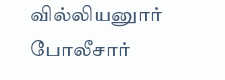வில்லியனுார் போலீசார்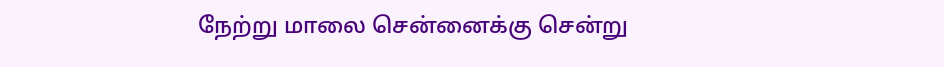நேற்று மாலை சென்னைக்கு சென்று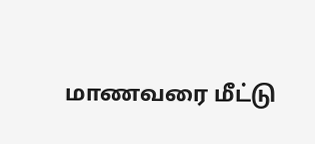மாணவரை மீட்டு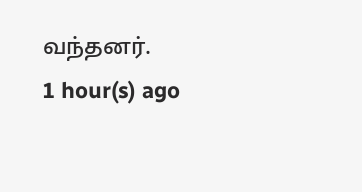வந்தனர்.
1 hour(s) ago